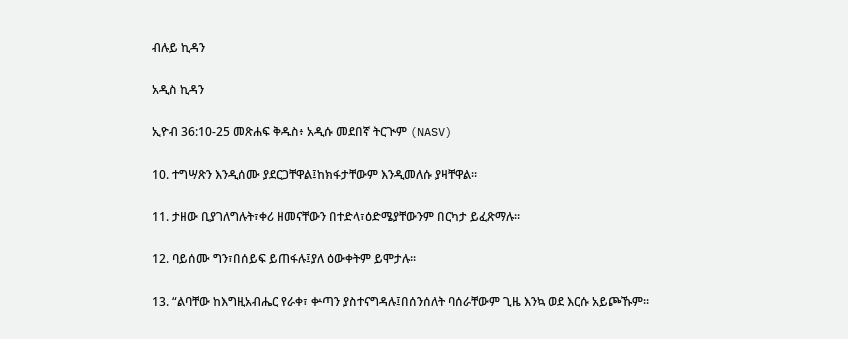ብሉይ ኪዳን

አዲስ ኪዳን

ኢዮብ 36:10-25 መጽሐፍ ቅዱስ፥ አዲሱ መደበኛ ትርጒም (NASV)

10. ተግሣጽን እንዲሰሙ ያደርጋቸዋል፤ከክፋታቸውም እንዲመለሱ ያዛቸዋል።

11. ታዘው ቢያገለግሉት፣ቀሪ ዘመናቸውን በተድላ፣ዕድሜያቸውንም በርካታ ይፈጽማሉ።

12. ባይሰሙ ግን፣በሰይፍ ይጠፋሉ፤ያለ ዕውቀትም ይሞታሉ።

13. “ልባቸው ከእግዚአብሔር የራቀ፣ ቍጣን ያስተናግዳሉ፤በሰንሰለት ባሰራቸውም ጊዜ እንኳ ወደ እርሱ አይጮኹም።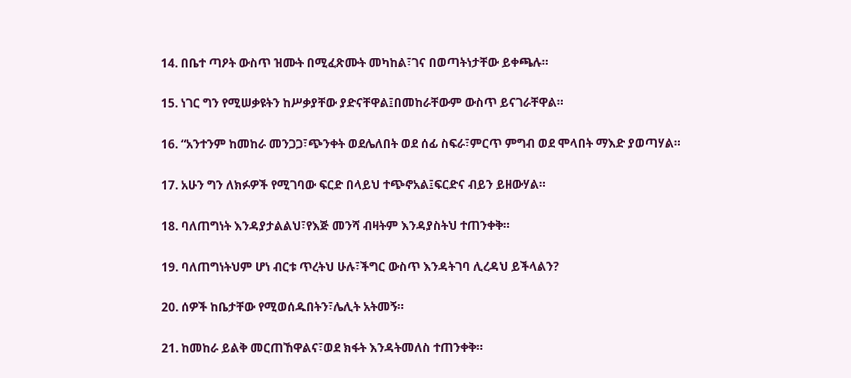14. በቤተ ጣዖት ውስጥ ዝሙት በሚፈጽሙት መካከል፣ገና በወጣትነታቸው ይቀጫሉ።

15. ነገር ግን የሚሠቃዩትን ከሥቃያቸው ያድናቸዋል፤በመከራቸውም ውስጥ ይናገራቸዋል።

16. “አንተንም ከመከራ መንጋጋ፣ጭንቀት ወደሌለበት ወደ ሰፊ ስፍራ፣ምርጥ ምግብ ወደ ሞላበት ማእድ ያወጣሃል።

17. አሁን ግን ለክፉዎች የሚገባው ፍርድ በላይህ ተጭኖአል፤ፍርድና ብይን ይዘውሃል።

18. ባለጠግነት እንዳያታልልህ፣የእጅ መንሻ ብዛትም እንዳያስትህ ተጠንቀቅ።

19. ባለጠግነትህም ሆነ ብርቱ ጥረትህ ሁሉ፣ችግር ውስጥ እንዳትገባ ሊረዳህ ይችላልን?

20. ሰዎች ከቤታቸው የሚወሰዱበትን፣ሌሊት አትመኝ።

21. ከመከራ ይልቅ መርጠኸዋልና፣ወደ ክፋት እንዳትመለስ ተጠንቀቅ።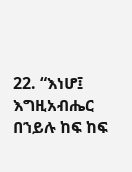22. “እነሆ፤ እግዚአብሔር በኀይሉ ከፍ ከፍ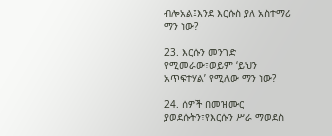ብሎአል፤እንደ እርሱስ ያለ አስተማሪ ማን ነው?

23. እርሱን መንገድ የሚመራው፣ወይም ‘ይህን አጥፍተሃል’ የሚለው ማን ነው?

24. ሰዎች በመዝሙር ያወደሱትን፣የእርሱን ሥራ ማወደስ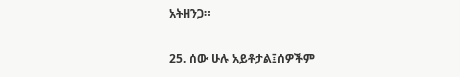አትዘንጋ።

25. ሰው ሁሉ አይቶታል፤ሰዎችም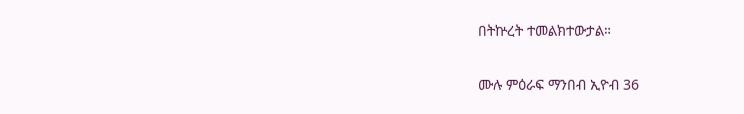በትኵረት ተመልክተውታል።

ሙሉ ምዕራፍ ማንበብ ኢዮብ 36